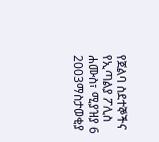የጀልባ ስደተኞችና የኢጣልያ ፖሊስ
ሐሙስ፣ ሚያዝያ 6 2003ማስታወቂያ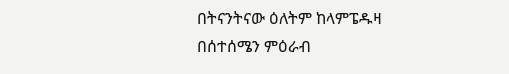በትናንትናው ዕለትም ከላምፔዱዛ በሰተሰሜን ምዕራብ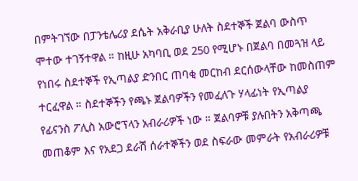በምትገኘው በፓንቴሌሪያ ደሴት አቅራቢያ ሁለት ስደተኞች ጀልባ ውስጥ ሞተው ተገኝተዋል ። ከዚሁ አካባቢ ወደ 250 የሚሆኑ በጀልባ በመጓዝ ላይ የነበሩ ስደተኞች የኢጣልያ ድንበር ጠባቂ መርከብ ደርሰውላቸው ከመስጠም ተርፈዋል ። ስደተኞችን የጫኑ ጀልባዎችን የመፈለጉ ሃላፊነት የኢጣልያ የፊናንስ ፖሊስ አውሮፕላን አብራሪዎች ነው ። ጀልባዎቹ ያሉበትን አቅጣጫ መጠቆም እና የአደጋ ደራሽ ሰራተኞችን ወደ ስፍራው መምራት የአብራሪዎቹ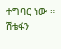ተግባር ነው ።
ሽቴፋን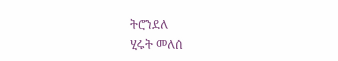ትሮንደለ
ሂሩት መለሰ